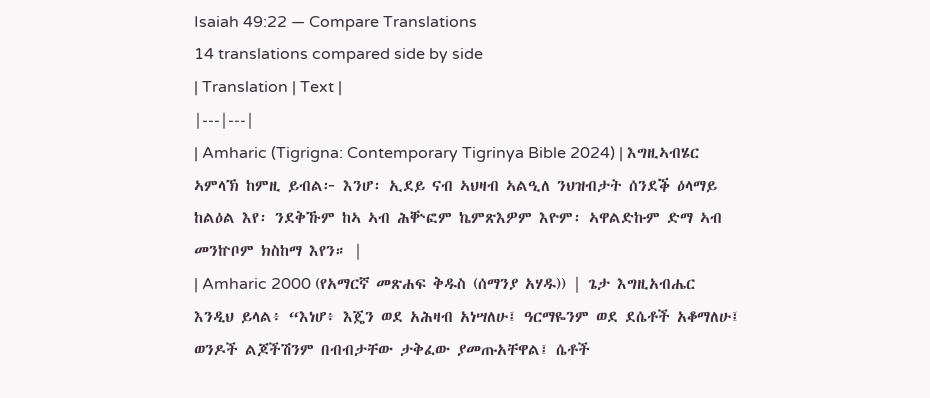Isaiah 49:22 — Compare Translations
14 translations compared side by side
| Translation | Text |
|---|---|
| Amharic (Tigrigna: Contemporary Tigrinya Bible 2024) | እግዚኣብሄር ኣምላኽ ከምዚ ይብል፦ እንሆ፡ ኢደይ ናብ ኣህዛብ ኣልዒለ ንህዝብታት ሰንደቕ ዕላማይ ከልዕል እየ፡ ንደቅኹም ከኣ ኣብ ሕቝፎም ኬምጽእዎም እዮም፡ ኣዋልድኩም ድማ ኣብ መንኵቦም ክስከማ እየን። |
| Amharic 2000 (የአማርኛ መጽሐፍ ቅዱስ (ሰማንያ አሃዱ)) | ጌታ እግዚአብሔር እንዲህ ይላል፥ “እነሆ፥ እጄን ወደ አሕዛብ አነሣለሁ፤ ዓርማዬንም ወደ ደሴቶች አቆማለሁ፤ ወንዶች ልጆችሽንም በብብታቸው ታቅፈው ያመጡአቸዋል፤ ሴቶች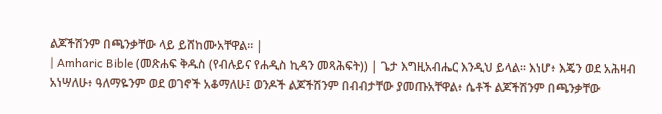ልጆችሽንም በጫንቃቸው ላይ ይሸከሙአቸዋል። |
| Amharic Bible (መጽሐፍ ቅዱስ (የብሉይና የሐዲስ ኪዳን መጻሕፍት)) | ጌታ እግዚአብሔር እንዲህ ይላል። እነሆ፥ እጄን ወደ አሕዛብ አነሣለሁ፥ ዓለማዬንም ወደ ወገኖች አቆማለሁ፤ ወንዶች ልጆችሽንም በብብታቸው ያመጡአቸዋል፥ ሴቶች ልጆችሽንም በጫንቃቸው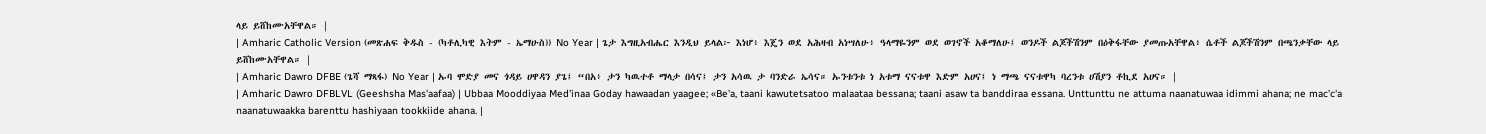ላይ ይሸከሙአቸዋል። |
| Amharic Catholic Version (መጽሐፍ ቅዱስ - (ካቶሊካዊ እትም - ኤማሁስ)) No Year | ጌታ እግዚአብሔር እንዲህ ይላል፦ እነሆ፥ እጄን ወደ አሕዛብ አነሣለሁ፥ ዓላማዬንም ወደ ወገኖች አቆማለሁ፤ ወንዶች ልጆችሽንም በዕቅፋቸው ያመጡአቸዋል፥ ሴቶች ልጆችሽንም በጫንቃቸው ላይ ይሸከሙአቸዋል። |
| Amharic Dawro DFBE (ጌሻ ማጻፋ) No Year | ኡባ ሞድያ መና ጎዳይ ሀዋዳን ያጌ፤ “በአ፥ ታን ካዉተቶ ማላታ በሳና፤ ታን አሳዉ ታ ባንድራ ኤሳና። ኡንቱንቱ ነ አቱማ ናናቱዋ እድም አሀና፤ ነ ማጫ ናናቱዋካ ባረንቱ ሀሽያን ቶኪደ አሀና። |
| Amharic Dawro DFBLVL (Geeshsha Mas'aafaa) | Ubbaa Mooddiyaa Med'inaa Goday hawaadan yaagee; «Be'a, taani kawutetsatoo malaataa bessana; taani asaw ta banddiraa essana. Unttunttu ne attuma naanatuwaa idimmi ahana; ne mac'c'a naanatuwaakka barenttu hashiyaan tookkiide ahana. |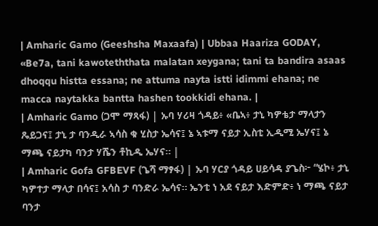| Amharic Gamo (Geeshsha Maxaafa) | Ubbaa Haariza GODAY, «Be7a, tani kawoteththata malatan xeygana; tani ta bandira asaas dhoqqu histta essana; ne attuma nayta istti idimmi ehana; ne macca naytakka bantta hashen tookkidi ehana. |
| Amharic Gamo (ጋሞ ማጻፋ) | ኡባ ሃሪዛ ጎዳይ፥ «ቤኣ፥ ታኒ ካዎቴታ ማላታን ጼይጋና፤ ታኒ ታ ባንዲራ ኣሳስ ቁ ሂስታ ኤሳና፤ ኔ ኣቱማ ናይታ ኢስቲ ኢዲሚ ኤሃና፤ ኔ ማጫ ናይታካ ባንታ ሃሼን ቶኪዲ ኤሃና። |
| Amharic Gofa GFBEVF (ጌሻ ማፃፋ) | ኡባ ሃርያ ጎዳይ ሀይሳዳ ያጌስ፦ “ሄኮ፥ ታኒ ካዎተታ ማላታ በሳና፤ አሳስ ታ ባንድራ ኤሳና። ኤንቲ ነ አደ ናይታ እድምድ፥ ነ ማጫ ናይታ ባንታ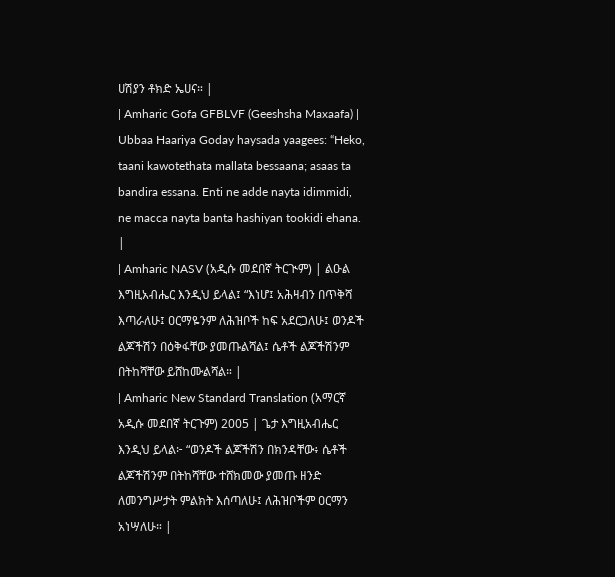ሀሽያን ቶክድ ኤሀና። |
| Amharic Gofa GFBLVF (Geeshsha Maxaafa) | Ubbaa Haariya Goday haysada yaagees: “Heko, taani kawotethata mallata bessaana; asaas ta bandira essana. Enti ne adde nayta idimmidi, ne macca nayta banta hashiyan tookidi ehana. |
| Amharic NASV (አዲሱ መደበኛ ትርጒም) | ልዑል እግዚአብሔር እንዲህ ይላል፤ “እነሆ፤ አሕዛብን በጥቅሻ እጣራለሁ፤ ዐርማዬንም ለሕዝቦች ከፍ አደርጋለሁ፤ ወንዶች ልጆችሽን በዕቅፋቸው ያመጡልሻል፤ ሴቶች ልጆችሽንም በትከሻቸው ይሸከሙልሻል። |
| Amharic New Standard Translation (አማርኛ አዲሱ መደበኛ ትርጉም) 2005 | ጌታ እግዚአብሔር እንዲህ ይላል፦ “ወንዶች ልጆችሽን በክንዳቸው፥ ሴቶች ልጆችሽንም በትከሻቸው ተሸክመው ያመጡ ዘንድ ለመንግሥታት ምልክት እሰጣለሁ፤ ለሕዝቦችም ዐርማን አነሣለሁ። |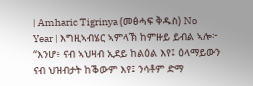| Amharic Tigrinya (መፅሓፍ ቅዱስ) No Year | እግዚኣብሄር ኣምላኽ ከምዙይ ይብል ኣሎ፦ “እንሆ፥ ናብ ኣህዛብ ኢደይ ከልዕል እየ፤ ዕላማይውን ናብ ህዝብታት ከቕውም እየ፤ ንሳቶም ድማ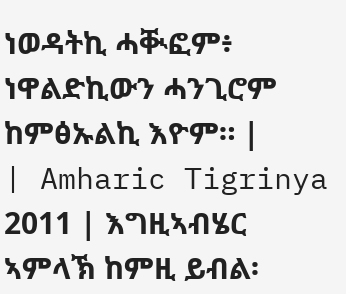ነወዳትኪ ሓቚፎም፥ ነዋልድኪውን ሓንጊሮም ከምፅኡልኪ እዮም። |
| Amharic Tigrinya 2011 | እግዚኣብሄር ኣምላኽ ከምዚ ይብል፡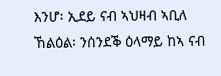እንሆ፡ ኢደይ ናብ ኣህዛብ ኣቢለ ኸልዕል፡ ንሰንደቕ ዕላማይ ከኣ ናብ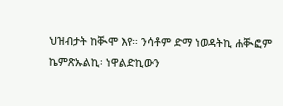ህዝብታት ከቚሞ እየ። ንሳቶም ድማ ነወዳትኪ ሐቚፎም ኬምጽኡልኪ፡ ነዋልድኪውን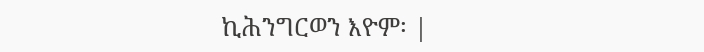ኪሕንግርወን እዮም፡ |